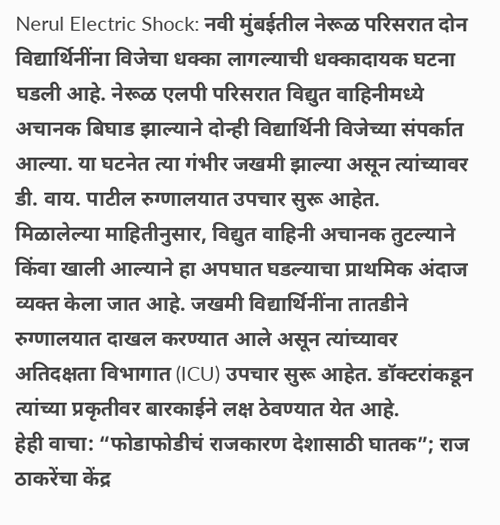Nerul Electric Shock: नवी मुंबईतील नेरूळ परिसरात दोन विद्यार्थिनींना विजेचा धक्का लागल्याची धक्कादायक घटना घडली आहे. नेरूळ एलपी परिसरात विद्युत वाहिनीमध्ये अचानक बिघाड झाल्याने दोन्ही विद्यार्थिनी विजेच्या संपर्कात आल्या. या घटनेत त्या गंभीर जखमी झाल्या असून त्यांच्यावर डी. वाय. पाटील रुग्णालयात उपचार सुरू आहेत.
मिळालेल्या माहितीनुसार, विद्युत वाहिनी अचानक तुटल्याने किंवा खाली आल्याने हा अपघात घडल्याचा प्राथमिक अंदाज व्यक्त केला जात आहे. जखमी विद्यार्थिनींना तातडीने रुग्णालयात दाखल करण्यात आले असून त्यांच्यावर अतिदक्षता विभागात (ICU) उपचार सुरू आहेत. डॉक्टरांकडून त्यांच्या प्रकृतीवर बारकाईने लक्ष ठेवण्यात येत आहे.
हेही वाचा: “फोडाफोडीचं राजकारण देशासाठी घातक”; राज ठाकरेंचा केंद्र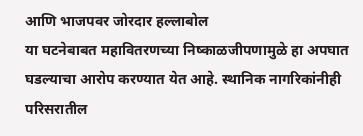आणि भाजपवर जोरदार हल्लाबोल
या घटनेबाबत महावितरणच्या निष्काळजीपणामुळे हा अपघात घडल्याचा आरोप करण्यात येत आहे. स्थानिक नागरिकांनीही परिसरातील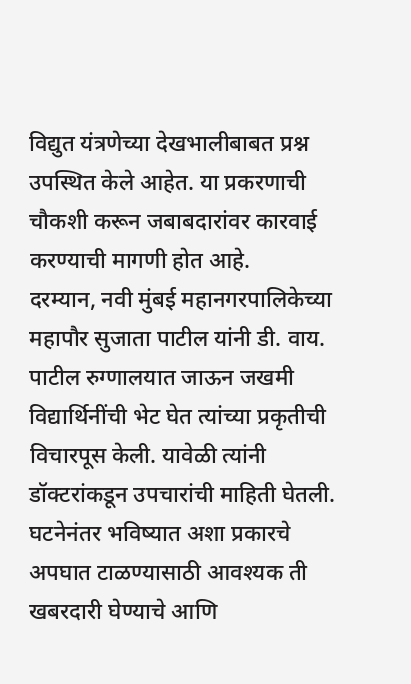विद्युत यंत्रणेच्या देखभालीबाबत प्रश्न उपस्थित केले आहेत. या प्रकरणाची चौकशी करून जबाबदारांवर कारवाई करण्याची मागणी होत आहे.
दरम्यान, नवी मुंबई महानगरपालिकेच्या महापौर सुजाता पाटील यांनी डी. वाय. पाटील रुग्णालयात जाऊन जखमी विद्यार्थिनींची भेट घेत त्यांच्या प्रकृतीची विचारपूस केली. यावेळी त्यांनी डॉक्टरांकडून उपचारांची माहिती घेतली.
घटनेनंतर भविष्यात अशा प्रकारचे अपघात टाळण्यासाठी आवश्यक ती खबरदारी घेण्याचे आणि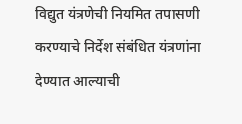विद्युत यंत्रणेची नियमित तपासणी करण्याचे निर्देश संबंधित यंत्रणांना देण्यात आल्याची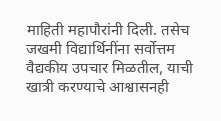माहिती महापौरांनी दिली. तसेच जखमी विद्यार्थिनींना सर्वोत्तम वैद्यकीय उपचार मिळतील, याची खात्री करण्याचे आश्वासनही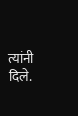त्यांनी दिले.